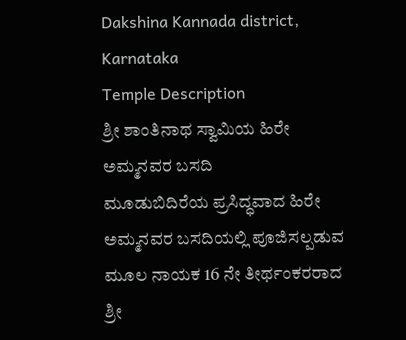Dakshina Kannada district, Karnataka
Temple Description
ಶ್ರೀ ಶಾಂತಿನಾಥ ಸ್ವಾಮಿಯ ಹಿರೇ ಅಮ್ಮನವರ ಬಸದಿ
ಮೂಡುಬಿದಿರೆಯ ಪ್ರಸಿದ್ಧವಾದ ಹಿರೇ ಅಮ್ಮನವರ ಬಸದಿಯಲ್ಲಿ ಪೂಜಿಸಲ್ಪಡುವ ಮೂಲ ನಾಯಕ 16 ನೇ ತೀರ್ಥಂಕರರಾದ ಶ್ರೀ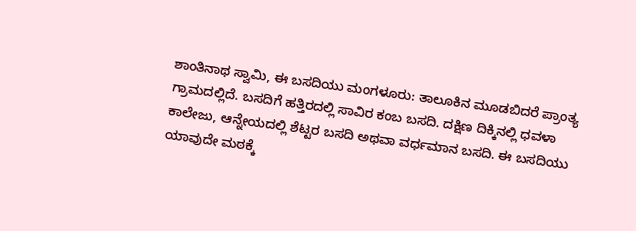ಶಾಂತಿನಾಥ ಸ್ವಾಮಿ, ಈ ಬಸದಿಯು ಮಂಗಳೂರು: ತಾಲೂಕಿನ ಮೂಡಬಿದರೆ ಪ್ರಾಂತ್ಯ ಗ್ರಾಮದಲ್ಲಿದೆ. ಬಸದಿಗೆ ಹತ್ತಿರದಲ್ಲಿ ಸಾವಿರ ಕಂಬ ಬಸದಿ. ದಕ್ಷಿಣ ದಿಕ್ಕಿನಲ್ಲಿ ಧವಳಾ ಕಾಲೇಜು, ಆನ್ನೇಯದಲ್ಲಿ ಶೆಟ್ಟರ ಬಸದಿ ಅಥವಾ ವರ್ಧಮಾನ ಬಸದಿ. ಈ ಬಸದಿಯು ಯಾವುದೇ ಮಠಕ್ಕೆ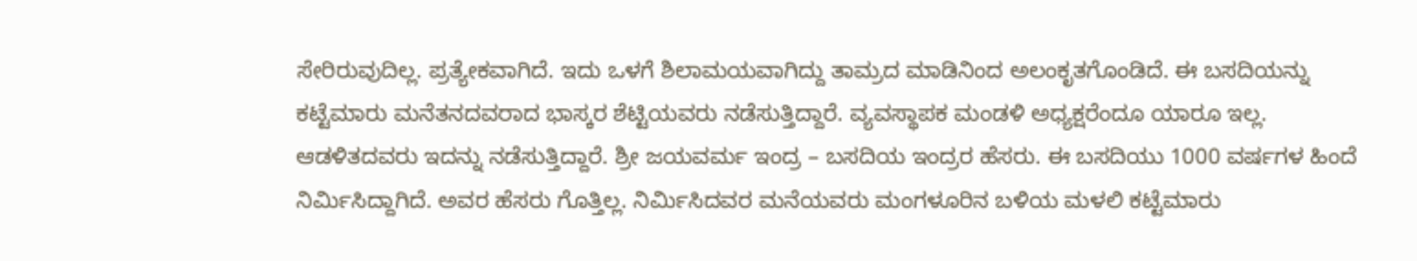ಸೇರಿರುವುದಿಲ್ಲ. ಪ್ರತ್ಯೇಕವಾಗಿದೆ. ಇದು ಒಳಗೆ ಶಿಲಾಮಯವಾಗಿದ್ದು ತಾಮ್ರದ ಮಾಡಿನಿಂದ ಅಲಂಕೃತಗೊಂಡಿದೆ. ಈ ಬಸದಿಯನ್ನು ಕಟ್ಟೆಮಾರು ಮನೆತನದವರಾದ ಭಾಸ್ಕರ ಶೆಟ್ಟಿಯವರು ನಡೆಸುತ್ತಿದ್ದಾರೆ. ವ್ಯವಸ್ಥಾಪಕ ಮಂಡಳಿ ಅಧ್ಯಕ್ಷರೆಂದೂ ಯಾರೂ ಇಲ್ಲ. ಆಡಳಿತದವರು ಇದನ್ನು ನಡೆಸುತ್ತಿದ್ದಾರೆ. ಶ್ರೀ ಜಯವರ್ಮ ಇಂದ್ರ – ಬಸದಿಯ ಇಂದ್ರರ ಹೆಸರು. ಈ ಬಸದಿಯು 1000 ವರ್ಷಗಳ ಹಿಂದೆ ನಿರ್ಮಿಸಿದ್ದಾಗಿದೆ. ಅವರ ಹೆಸರು ಗೊತ್ತಿಲ್ಲ. ನಿರ್ಮಿಸಿದವರ ಮನೆಯವರು ಮಂಗಳೂರಿನ ಬಳಿಯ ಮಳಲಿ ಕಟ್ಟೆಮಾರು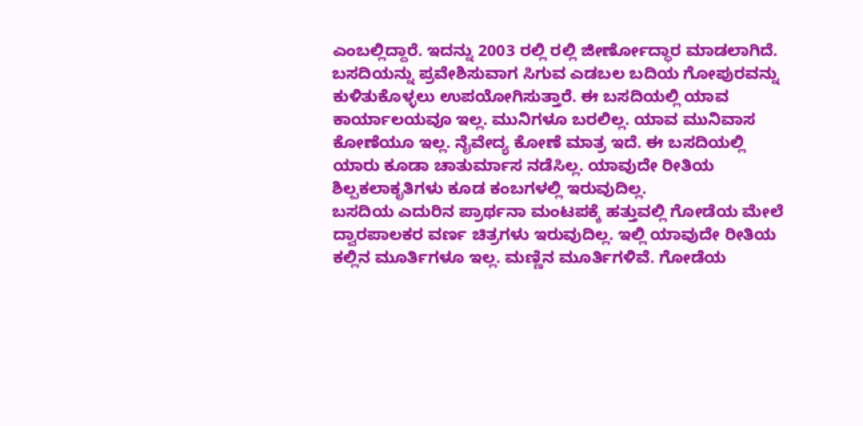ಎಂಬಲ್ಲಿದ್ದಾರೆ. ಇದನ್ನು 2003 ರಲ್ಲಿ ರಲ್ಲಿ ಜೀರ್ಣೋದ್ಧಾರ ಮಾಡಲಾಗಿದೆ.
ಬಸದಿಯನ್ನು ಪ್ರವೇಶಿಸುವಾಗ ಸಿಗುವ ಎಡಬಲ ಬದಿಯ ಗೋಪುರವನ್ನು ಕುಳಿತುಕೊಳ್ಳಲು ಉಪಯೋಗಿಸುತ್ತಾರೆ. ಈ ಬಸದಿಯಲ್ಲಿ ಯಾವ ಕಾರ್ಯಾಲಯವೂ ಇಲ್ಲ. ಮುನಿಗಳೂ ಬರಲಿಲ್ಲ. ಯಾವ ಮುನಿವಾಸ ಕೋಣೆಯೂ ಇಲ್ಲ. ನೈವೇದ್ಯ ಕೋಣೆ ಮಾತ್ರ ಇದೆ. ಈ ಬಸದಿಯಲ್ಲಿ ಯಾರು ಕೂಡಾ ಚಾತುರ್ಮಾಸ ನಡೆಸಿಲ್ಲ. ಯಾವುದೇ ರೀತಿಯ ಶಿಲ್ಪಕಲಾಕೃತಿಗಳು ಕೂಡ ಕಂಬಗಳಲ್ಲಿ ಇರುವುದಿಲ್ಲ.
ಬಸದಿಯ ಎದುರಿನ ಪ್ರಾರ್ಥನಾ ಮಂಟಪಕ್ಕೆ ಹತ್ತುವಲ್ಲಿ ಗೋಡೆಯ ಮೇಲೆ ದ್ವಾರಪಾಲಕರ ವರ್ಣ ಚಿತ್ರಗಳು ಇರುವುದಿಲ್ಲ. ಇಲ್ಲಿ ಯಾವುದೇ ರೀತಿಯ ಕಲ್ಲಿನ ಮೂರ್ತಿಗಳೂ ಇಲ್ಲ. ಮಣ್ಣಿನ ಮೂರ್ತಿಗಳಿವೆ. ಗೋಡೆಯ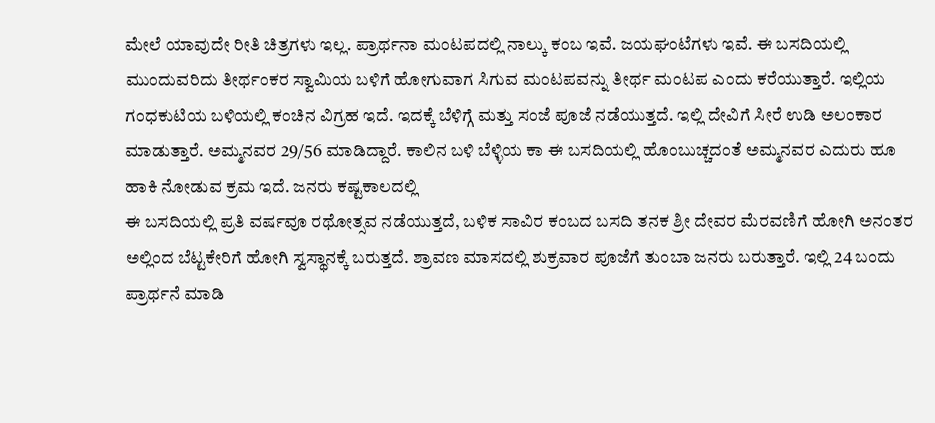ಮೇಲೆ ಯಾವುದೇ ರೀತಿ ಚಿತ್ರಗಳು ಇಲ್ಲ. ಪ್ರಾರ್ಥನಾ ಮಂಟಪದಲ್ಲಿ ನಾಲ್ಕು ಕಂಬ ಇವೆ. ಜಯಘಂಟೆಗಳು ಇವೆ. ಈ ಬಸದಿಯಲ್ಲಿ ಮುಂದುವರಿದು ತೀರ್ಥಂಕರ ಸ್ವಾಮಿಯ ಬಳಿಗೆ ಹೋಗುವಾಗ ಸಿಗುವ ಮಂಟಪವನ್ನು ತೀರ್ಥ ಮಂಟಪ ಎಂದು ಕರೆಯುತ್ತಾರೆ. ಇಲ್ಲಿಯ ಗಂಧಕುಟಿಯ ಬಳಿಯಲ್ಲಿ ಕಂಚಿನ ವಿಗ್ರಹ ಇದೆ. ಇದಕ್ಕೆ ಬೆಳಿಗ್ಗೆ ಮತ್ತು ಸಂಜೆ ಪೂಜೆ ನಡೆಯುತ್ತದೆ. ಇಲ್ಲಿ ದೇವಿಗೆ ಸೀರೆ ಉಡಿ ಅಲಂಕಾರ ಮಾಡುತ್ತಾರೆ. ಅಮ್ಮನವರ 29/56 ಮಾಡಿದ್ದಾರೆ. ಕಾಲಿನ ಬಳಿ ಬೆಳ್ಳಿಯ ಕಾ ಈ ಬಸದಿಯಲ್ಲಿ ಹೊಂಬುಚ್ಚದಂತೆ ಅಮ್ಮನವರ ಎದುರು ಹೂ ಹಾಕಿ ನೋಡುವ ಕ್ರಮ ಇದೆ. ಜನರು ಕಷ್ಟಕಾಲದಲ್ಲಿ
ಈ ಬಸದಿಯಲ್ಲಿ ಪ್ರತಿ ವರ್ಷವೂ ರಥೋತ್ಸವ ನಡೆಯುತ್ತದೆ, ಬಳಿಕ ಸಾವಿರ ಕಂಬದ ಬಸದಿ ತನಕ ಶ್ರೀ ದೇವರ ಮೆರವಣಿಗೆ ಹೋಗಿ ಅನಂತರ ಅಲ್ಲಿಂದ ಬೆಟ್ಟಕೇರಿಗೆ ಹೋಗಿ ಸ್ವಸ್ಥಾನಕ್ಕೆ ಬರುತ್ತದೆ. ಶ್ರಾವಣ ಮಾಸದಲ್ಲಿ ಶುಕ್ರವಾರ ಪೂಜೆಗೆ ತುಂಬಾ ಜನರು ಬರುತ್ತಾರೆ. ಇಲ್ಲಿ 24 ಬಂದು ಪ್ರಾರ್ಥನೆ ಮಾಡಿ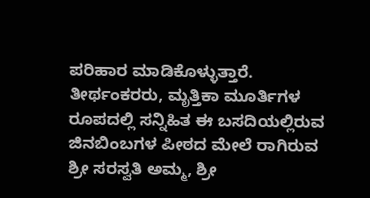ಪರಿಹಾರ ಮಾಡಿಕೊಳ್ಳುತ್ತಾರೆ. ತೀರ್ಥಂಕರರು, ಮೃತ್ತಿಕಾ ಮೂರ್ತಿಗಳ ರೂಪದಲ್ಲಿ ಸನ್ನಿಹಿತ ಈ ಬಸದಿಯಲ್ಲಿರುವ ಜಿನಬಿಂಬಗಳ ಪೀಠದ ಮೇಲೆ ರಾಗಿರುವ ಶ್ರೀ ಸರಸ್ವತಿ ಅಮ್ಮ, ಶ್ರೀ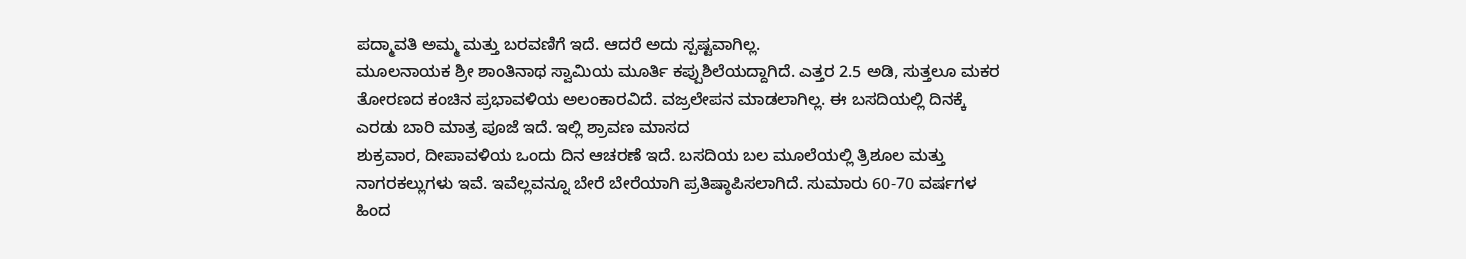ಪದ್ಮಾವತಿ ಅಮ್ಮ ಮತ್ತು ಬರವಣಿಗೆ ಇದೆ. ಆದರೆ ಅದು ಸ್ಪಷ್ಟವಾಗಿಲ್ಲ.
ಮೂಲನಾಯಕ ಶ್ರೀ ಶಾಂತಿನಾಥ ಸ್ವಾಮಿಯ ಮೂರ್ತಿ ಕಪ್ಪುಶಿಲೆಯದ್ದಾಗಿದೆ. ಎತ್ತರ 2.5 ಅಡಿ, ಸುತ್ತಲೂ ಮಕರ ತೋರಣದ ಕಂಚಿನ ಪ್ರಭಾವಳಿಯ ಅಲಂಕಾರವಿದೆ. ವಜ್ರಲೇಪನ ಮಾಡಲಾಗಿಲ್ಲ. ಈ ಬಸದಿಯಲ್ಲಿ ದಿನಕ್ಕೆ ಎರಡು ಬಾರಿ ಮಾತ್ರ ಪೂಜೆ ಇದೆ. ಇಲ್ಲಿ ಶ್ರಾವಣ ಮಾಸದ
ಶುಕ್ರವಾರ, ದೀಪಾವಳಿಯ ಒಂದು ದಿನ ಆಚರಣೆ ಇದೆ. ಬಸದಿಯ ಬಲ ಮೂಲೆಯಲ್ಲಿ ತ್ರಿಶೂಲ ಮತ್ತು ನಾಗರಕಲ್ಲುಗಳು ಇವೆ. ಇವೆಲ್ಲವನ್ನೂ ಬೇರೆ ಬೇರೆಯಾಗಿ ಪ್ರತಿಷ್ಠಾಪಿಸಲಾಗಿದೆ. ಸುಮಾರು 60-70 ವರ್ಷಗಳ ಹಿಂದ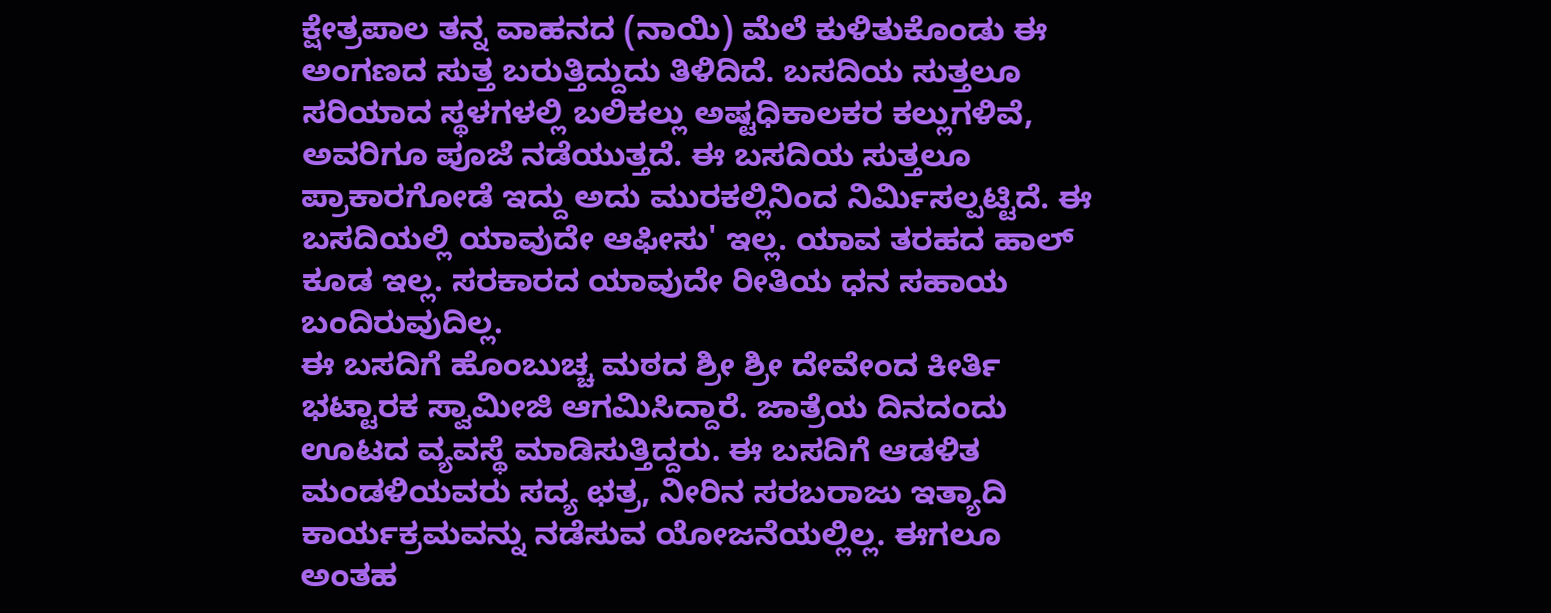ಕ್ಷೇತ್ರಪಾಲ ತನ್ನ ವಾಹನದ (ನಾಯಿ) ಮೆಲೆ ಕುಳಿತುಕೊಂಡು ಈ ಅಂಗಣದ ಸುತ್ತ ಬರುತ್ತಿದ್ದುದು ತಿಳಿದಿದೆ. ಬಸದಿಯ ಸುತ್ತಲೂ ಸರಿಯಾದ ಸ್ಥಳಗಳಲ್ಲಿ ಬಲಿಕಲ್ಲು ಅಷ್ಟಧಿಕಾಲಕರ ಕಲ್ಲುಗಳಿವೆ, ಅವರಿಗೂ ಪೂಜೆ ನಡೆಯುತ್ತದೆ. ಈ ಬಸದಿಯ ಸುತ್ತಲೂ ಪ್ರಾಕಾರಗೋಡೆ ಇದ್ದು ಅದು ಮುರಕಲ್ಲಿನಿಂದ ನಿರ್ಮಿಸಲ್ಪಟ್ಟಿದೆ. ಈ ಬಸದಿಯಲ್ಲಿ ಯಾವುದೇ ಆಫೀಸು' ಇಲ್ಲ. ಯಾವ ತರಹದ ಹಾಲ್ ಕೂಡ ಇಲ್ಲ. ಸರಕಾರದ ಯಾವುದೇ ರೀತಿಯ ಧನ ಸಹಾಯ ಬಂದಿರುವುದಿಲ್ಲ.
ಈ ಬಸದಿಗೆ ಹೊಂಬುಚ್ಚ ಮಠದ ಶ್ರೀ ಶ್ರೀ ದೇವೇಂದ ಕೀರ್ತಿ ಭಟ್ಟಾರಕ ಸ್ವಾಮೀಜಿ ಆಗಮಿಸಿದ್ದಾರೆ. ಜಾತ್ರೆಯ ದಿನದಂದು ಊಟದ ವ್ಯವಸ್ಥೆ ಮಾಡಿಸುತ್ತಿದ್ದರು. ಈ ಬಸದಿಗೆ ಆಡಳಿತ ಮಂಡಳಿಯವರು ಸದ್ಯ ಛತ್ರ, ನೀರಿನ ಸರಬರಾಜು ಇತ್ಯಾದಿ ಕಾರ್ಯಕ್ರಮವನ್ನು ನಡೆಸುವ ಯೋಜನೆಯಲ್ಲಿಲ್ಲ. ಈಗಲೂ ಅಂತಹ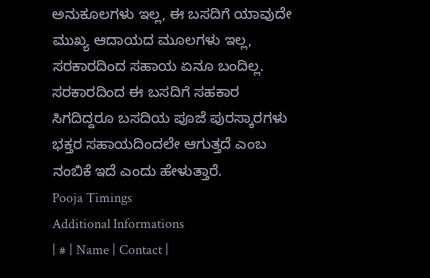ಅನುಕೂಲಗಳು ಇಲ್ಲ, ಈ ಬಸದಿಗೆ ಯಾವುದೇ ಮುಖ್ಯ ಆದಾಯದ ಮೂಲಗಳು ಇಲ್ಲ, ಸರಕಾರದಿಂದ ಸಹಾಯ ಏನೂ ಬಂದಿಲ್ಲ. ಸರಕಾರದಿಂದ ಈ ಬಸದಿಗೆ ಸಹಕಾರ ಸಿಗದಿದ್ದರೂ ಬಸದಿಯ ಪೂಜೆ ಪುರಸ್ಕಾರಗಳು ಭಕ್ತರ ಸಹಾಯದಿಂದಲೇ ಆಗುತ್ತದೆ ಎಂಬ ನಂಬಿಕೆ ಇದೆ ಎಂದು ಹೇಳುತ್ತಾರೆ.
Pooja Timings
Additional Informations
| # | Name | Contact |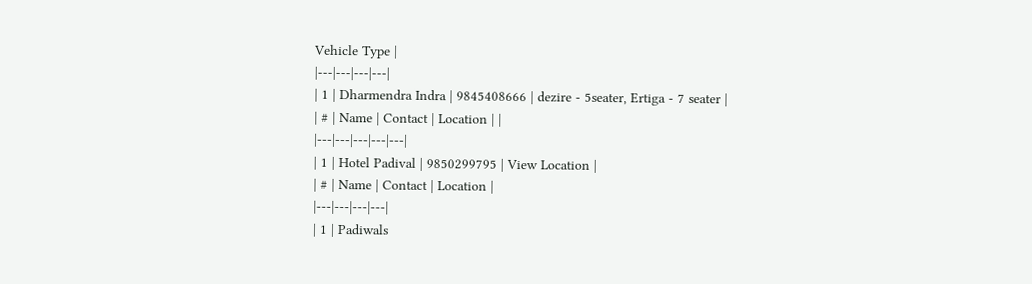Vehicle Type |
|---|---|---|---|
| 1 | Dharmendra Indra | 9845408666 | dezire - 5seater, Ertiga - 7 seater |
| # | Name | Contact | Location | |
|---|---|---|---|---|
| 1 | Hotel Padival | 9850299795 | View Location |
| # | Name | Contact | Location |
|---|---|---|---|
| 1 | Padiwals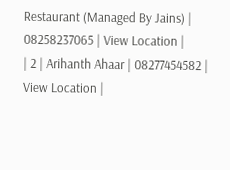Restaurant (Managed By Jains) | 08258237065 | View Location |
| 2 | Arihanth Ahaar | 08277454582 | View Location |